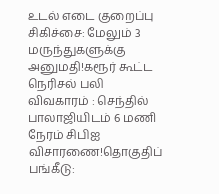உடல் எடை குறைப்பு சிகிச்சை: மேலும் 3 மருந்துகளுக்கு அனுமதி!கரூர் கூட்ட நெரிசல் பலி விவகாரம் : செந்தில் பாலாஜியிடம் 6 மணி நேரம் சிபிஐ விசாரணை!தொகுதிப் பங்கீடு: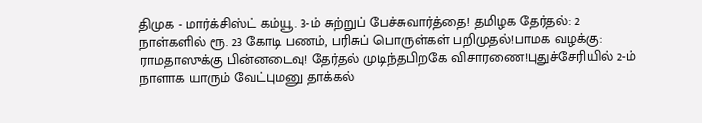திமுக - மார்க்சிஸ்ட் கம்யூ. 3-ம் சுற்றுப் பேச்சுவார்த்தை! தமிழக தேர்தல்: 2 நாள்களில் ரூ. 23 கோடி பணம், பரிசுப் பொருள்கள் பறிமுதல்!பாமக வழக்கு: ராமதாஸுக்கு பின்னடைவு! தேர்தல் முடிந்தபிறகே விசாரணை!புதுச்சேரியில் 2-ம் நாளாக யாரும் வேட்புமனு தாக்கல்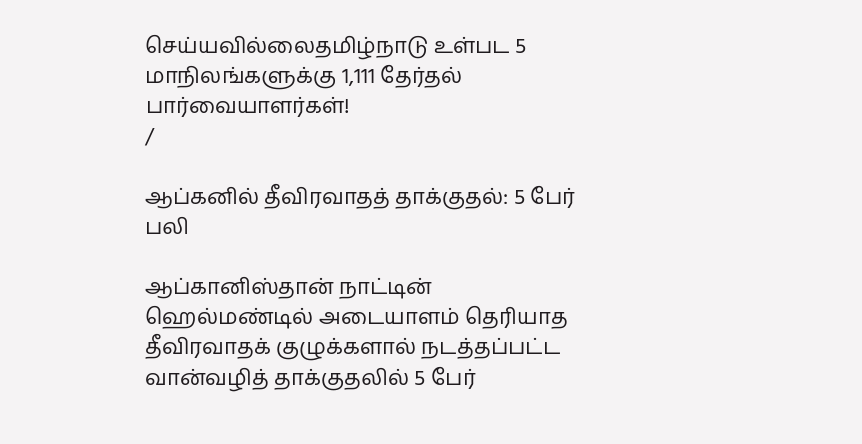செய்யவில்லைதமிழ்நாடு உள்பட 5 மாநிலங்களுக்கு 1,111 தேர்தல் பார்வையாளர்கள்!
/

ஆப்கனில் தீவிரவாதத் தாக்குதல்: 5 பேர் பலி

ஆப்கானிஸ்தான் நாட்டின் ஹெல்மண்டில் அடையாளம் தெரியாத தீவிரவாதக் குழுக்களால் நடத்தப்பட்ட வான்வழித் தாக்குதலில் 5 பேர்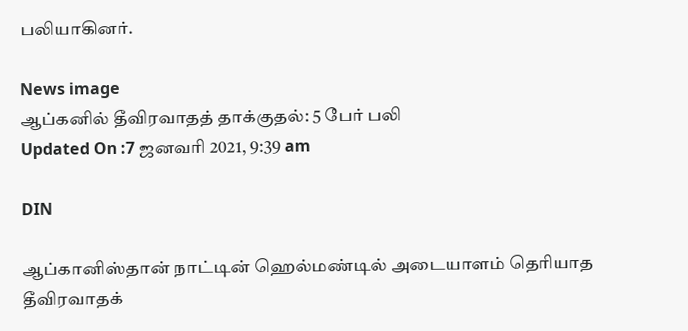பலியாகினர்.

News image
ஆப்கனில் தீவிரவாதத் தாக்குதல்: 5 பேர் பலி
Updated On :7 ஜனவரி 2021, 9:39 am

DIN

ஆப்கானிஸ்தான் நாட்டின் ஹெல்மண்டில் அடையாளம் தெரியாத தீவிரவாதக்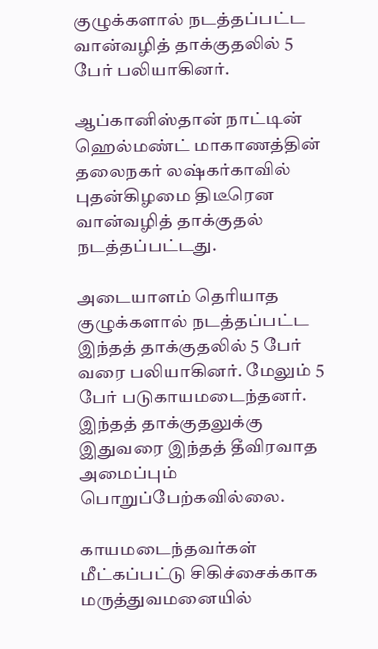குழுக்களால் நடத்தப்பட்ட வான்வழித் தாக்குதலில் 5 பேர் பலியாகினர்.

ஆப்கானிஸ்தான் நாட்டின் ஹெல்மண்ட் மாகாணத்தின் தலைநகர் லஷ்கர்காவில் புதன்கிழமை திடீரென வான்வழித் தாக்குதல் நடத்தப்பட்டது.

அடையாளம் தெரியாத குழுக்களால் நடத்தப்பட்ட இந்தத் தாக்குதலில் 5 பேர் வரை பலியாகினர். மேலும் 5 பேர் படுகாயமடைந்தனர். இந்தத் தாக்குதலுக்கு இதுவரை இந்தத் தீவிரவாத அமைப்பும் பொறுப்பேற்கவில்லை.

காயமடைந்தவர்கள் மீட்கப்பட்டு சிகிச்சைக்காக மருத்துவமனையில்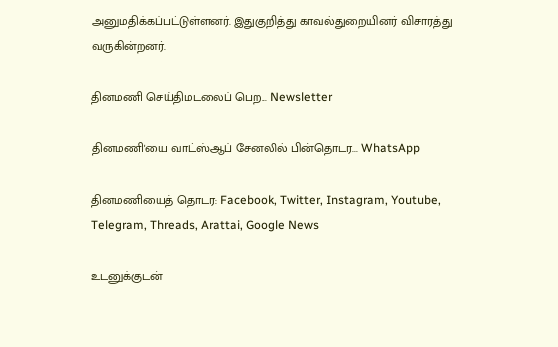அனுமதிக்கப்பட்டுள்ளனர். இதுகுறித்து காவல்துறையினர் விசாரத்து வருகின்றனர்.

தினமணி செய்திமடலைப் பெற... Newsletter

தினமணி'யை வாட்ஸ்ஆப் சேனலில் பின்தொடர... WhatsApp

தினமணியைத் தொடர: Facebook, Twitter, Instagram, Youtube, Telegram, Threads, Arattai, Google News

உடனுக்குடன்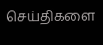செய்திகளை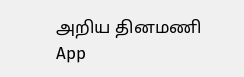அறிய தினமணி App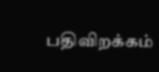பதிவிறக்கம்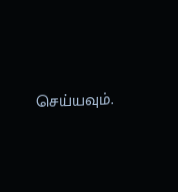செய்யவும்.